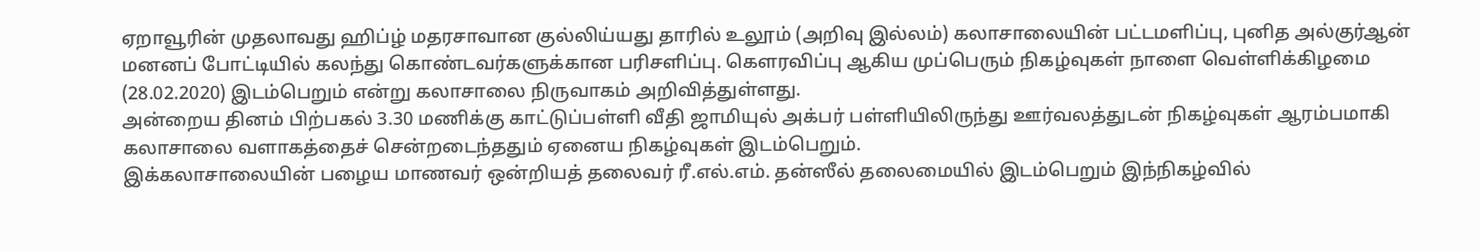ஏறாவூரின் முதலாவது ஹிப்ழ் மதரசாவான குல்லிய்யது தாரில் உலூம் (அறிவு இல்லம்) கலாசாலையின் பட்டமளிப்பு, புனித அல்குர்ஆன் மனனப் போட்டியில் கலந்து கொண்டவர்களுக்கான பரிசளிப்பு. கௌரவிப்பு ஆகிய முப்பெரும் நிகழ்வுகள் நாளை வெள்ளிக்கிழமை (28.02.2020) இடம்பெறும் என்று கலாசாலை நிருவாகம் அறிவித்துள்ளது.
அன்றைய தினம் பிற்பகல் 3.30 மணிக்கு காட்டுப்பள்ளி வீதி ஜாமியுல் அக்பர் பள்ளியிலிருந்து ஊர்வலத்துடன் நிகழ்வுகள் ஆரம்பமாகி கலாசாலை வளாகத்தைச் சென்றடைந்ததும் ஏனைய நிகழ்வுகள் இடம்பெறும்.
இக்கலாசாலையின் பழைய மாணவர் ஒன்றியத் தலைவர் ரீ.எல்.எம். தன்ஸீல் தலைமையில் இடம்பெறும் இந்நிகழ்வில்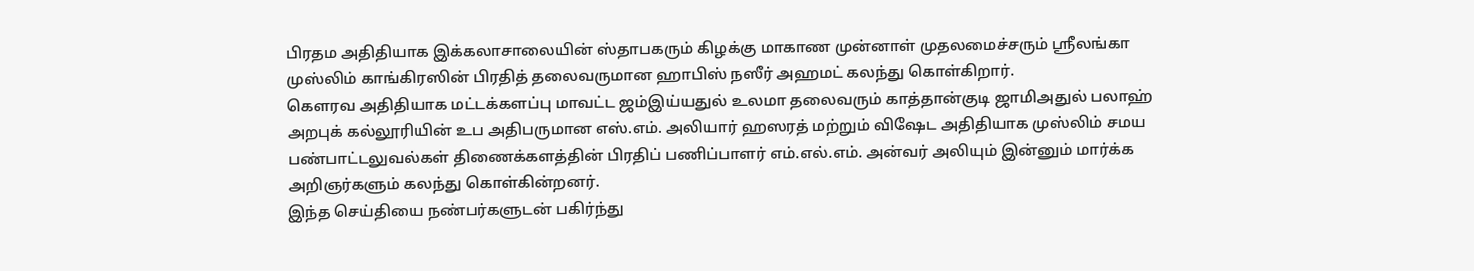பிரதம அதிதியாக இக்கலாசாலையின் ஸ்தாபகரும் கிழக்கு மாகாண முன்னாள் முதலமைச்சரும் ஸ்ரீலங்கா முஸ்லிம் காங்கிரஸின் பிரதித் தலைவருமான ஹாபிஸ் நஸீர் அஹமட் கலந்து கொள்கிறார்.
கௌரவ அதிதியாக மட்டக்களப்பு மாவட்ட ஜம்இய்யதுல் உலமா தலைவரும் காத்தான்குடி ஜாமிஅதுல் பலாஹ் அறபுக் கல்லூரியின் உப அதிபருமான எஸ்.எம். அலியார் ஹஸரத் மற்றும் விஷேட அதிதியாக முஸ்லிம் சமய பண்பாட்டலுவல்கள் திணைக்களத்தின் பிரதிப் பணிப்பாளர் எம்.எல்.எம். அன்வர் அலியும் இன்னும் மார்க்க அறிஞர்களும் கலந்து கொள்கின்றனர்.
இந்த செய்தியை நண்பர்களுடன் பகிர்ந்து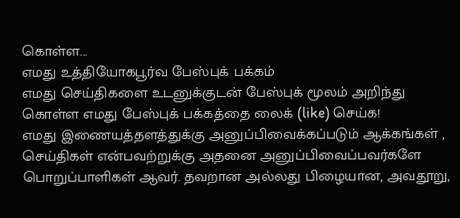கொள்ள...
எமது உத்தியோகபூர்வ பேஸ்புக் பக்கம்
எமது செய்திகளை உடனுக்குடன் பேஸ்புக் மூலம் அறிந்து கொள்ள எமது பேஸ்புக் பக்கத்தை லைக் (like) செய்க!
எமது இணையத்தளத்துக்கு அனுப்பிவைக்கப்படும் ஆக்கங்கள் , செய்திகள் என்பவற்றுக்கு அதனை அனுப்பிவைப்பவர்களே பொறுப்பாளிகள் ஆவர். தவறான அல்லது பிழையான, அவதூறு,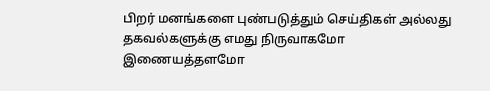பிறர் மனங்களை புண்படுத்தும் செய்திகள் அல்லது தகவல்களுக்கு எமது நிருவாகமோ இணையத்தளமோ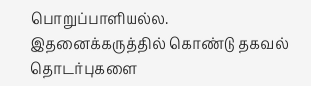பொறுப்பாளியல்ல. இதனைக்கருத்தில் கொண்டு தகவல் தொடர்புகளை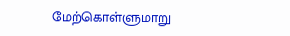மேற்கொள்ளுமாறு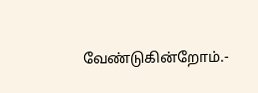வேண்டுகின்றோம்.-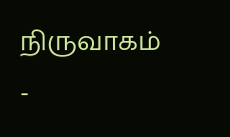நிருவாகம் -